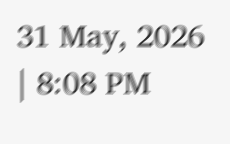31 May, 2026 | 8:08 PM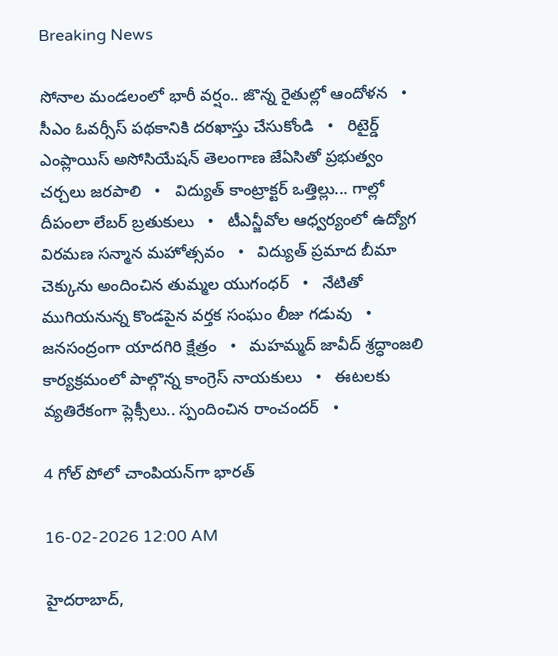Breaking News

సోనాల మండలంలో భారీ వర్షం.. జొన్న రైతుల్లో ఆందోళన   •   సీఎం ఓవర్సీస్ పథకానికి దరఖాస్తు చేసుకోండి   •   రిటైర్డ్ ఎంప్లాయిస్ అసోసియేషన్ తెలంగాణ జేఏసితో ప్రభుత్వం చర్చలు జరపాలి   •   విద్యుత్ కాంట్రాక్టర్ ఒత్తిల్లు... గాల్లో దీపంలా లేబర్ బ్రతుకులు   •   టీఎన్జీవోల ఆధ్వర్యంలో ఉద్యోగ విరమణ సన్మాన మహోత్సవం   •   విద్యుత్ ప్రమాద బీమా చెక్కును అందించిన తుమ్మల యుగంధర్   •   నేటితో ముగియనున్న కొండపైన వర్తక సంఘం లీజు గడువు   •   జనసంద్రంగా యాదగిరి క్షేత్రం   •   మహమ్మద్ జావీద్ శ్రద్ధాంజలి కార్యక్రమంలో పాల్గొన్న కాంగ్రెస్ నాయకులు   •   ఈటలకు వ్యతిరేకంగా ప్లెక్సీలు.. స్పందించిన రాంచందర్   •

4 గోల్ పోలో చాంపియన్‌గా భారత్

16-02-2026 12:00 AM

హైదరాబాద్,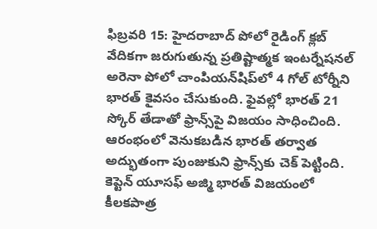ఫిబ్రవరి 15: హైదరాబాద్ పోలో రైడింగ్ క్లబ్ వేదికగా జరుగుతున్న ప్రతిష్టాత్మక ఇంటర్నేషనల్ అరెనా పోలో చాంపియన్‌షిప్‌లో 4 గోల్ టోర్నీని భారత్ కైవసం చేసుకుంది. ఫైవల్లో భారత్ 21 స్కోర్ తేడాతో ఫ్రాన్స్‌పై విజయం సాధించింది. ఆరంభంలో వెనుకబడిన భారత్ తర్వాత అద్భుతంగా పుంజుకుని ఫ్రాన్స్‌కు చెక్ పెట్టింది. కెప్టెన్ యూసఫ్ అజ్మి భారత్ విజయంలో కీలకపాత్ర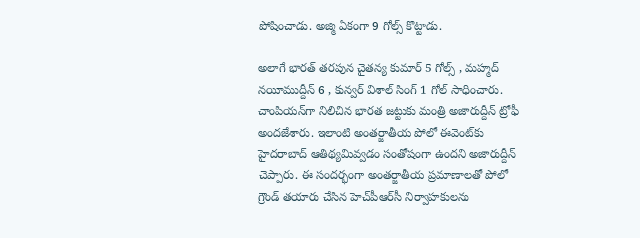పోషించాడు. అజ్మి ఏకంగా 9 గోల్స్ కొట్టాడు.

అలాగే భారత్ తరపున చైతన్య కుమార్ 5 గోల్స్ , మహ్మద్ నయీముద్దీన్ 6 , కున్వర్ విశాల్ సింగ్ 1 గోల్ సాధించారు. చాంపియన్‌గా నిలిచిన భారత జట్టుకు మంత్రి అజారుద్దీన్ ట్రోఫీ అందజేశారు. ఇలాంటి అంతర్జాతీయ పోలో ఈవెంట్‌కు హైదరాబాద్ ఆతిథ్యమివ్వడం సంతోషంగా ఉందని అజారుద్దీన్ చెప్పారు. ఈ సందర్భంగా అంతర్జాతీయ ప్రమాణాలతో పోలో గ్రౌండ్ తయారు చేసిన హెచ్‌పీఆర్‌సీ నిర్వాహకులను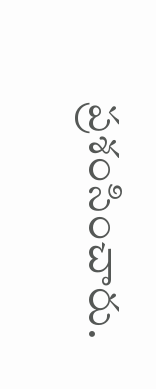ప్రశంసించారు.